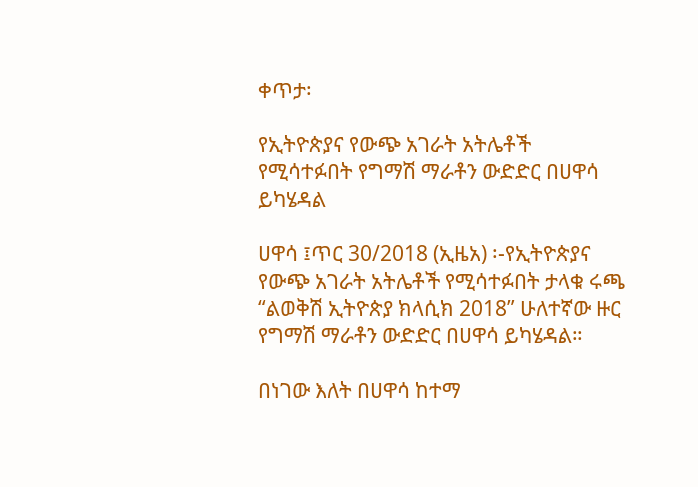ቀጥታ፡

የኢትዮጵያና የውጭ አገራት አትሌቶች የሚሳተፉበት የግማሽ ማራቶን ውድድር በሀዋሳ ይካሄዳል

ሀዋሳ ፤ጥር 30/2018 (ኢዜአ) ፡-የኢትዮጵያና የውጭ አገራት አትሌቶች የሚሳተፉበት ታላቁ ሩጫ “ልወቅሽ ኢትዮጵያ ክላሲክ 2018” ሁለተኛው ዙር የግማሽ ማራቶን ውድድር በሀዋሳ ይካሄዳል።

በነገው እለት በሀዋሳ ከተማ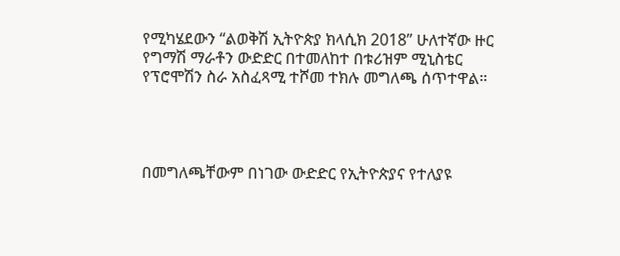የሚካሄደውን “ልወቅሽ ኢትዮጵያ ክላሲክ 2018” ሁለተኛው ዙር የግማሽ ማራቶን ውድድር በተመለከተ በቱሪዝም ሚኒስቴር የፕሮሞሽን ስራ አስፈጻሚ ተሾመ ተክሉ መግለጫ ሰጥተዋል።




በመግለጫቸውም በነገው ውድድር የኢትዮጵያና የተለያዩ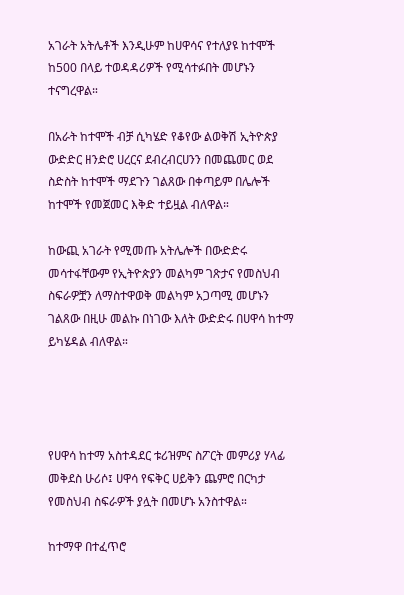አገራት አትሌቶች እንዲሁም ከሀዋሳና የተለያዩ ከተሞች ከ500 በላይ ተወዳዳሪዎች የሚሳተፉበት መሆኑን ተናግረዋል።

በአራት ከተሞች ብቻ ሲካሄድ የቆየው ልወቅሽ ኢትዮጵያ ውድድር ዘንድሮ ሀረርና ደብረብርሀንን በመጨመር ወደ ስድስት ከተሞች ማደጉን ገልጸው በቀጣይም በሌሎች ከተሞች የመጀመር እቅድ ተይዟል ብለዋል።

ከውጪ አገራት የሚመጡ አትሌሎች በውድድሩ መሳተፋቸውም የኢትዮጵያን መልካም ገጽታና የመስህብ ስፍራዎቿን ለማስተዋወቅ መልካም አጋጣሚ መሆኑን ገልጸው በዚሁ መልኩ በነገው እለት ውድድሩ በሀዋሳ ከተማ ይካሄዳል ብለዋል።




የሀዋሳ ከተማ አስተዳደር ቱሪዝምና ስፖርት መምሪያ ሃላፊ መቅደስ ሁሪሶ፤ ሀዋሳ የፍቅር ሀይቅን ጨምሮ በርካታ የመስህብ ስፍራዎች ያሏት በመሆኑ አንስተዋል።

ከተማዋ በተፈጥሮ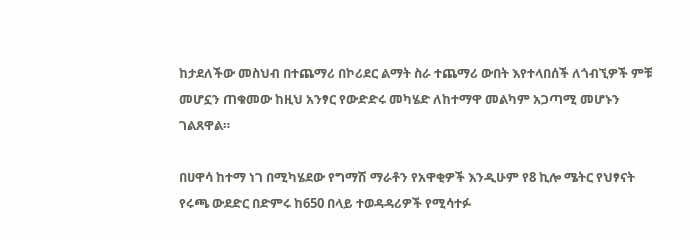ከታደለችው መስህብ በተጨማሪ በኮሪደር ልማት ስራ ተጨማሪ ውበት እየተላበሰች ለጎብኚዎች ምቹ መሆኗን ጠቁመው ከዚህ አንፃር የውድድሩ መካሄድ ለከተማዋ መልካም አጋጣሚ መሆኑን ገልጸዋል።

በሀዋሳ ከተማ ነገ በሚካሄደው የግማሽ ማራቶን የአዋቂዎች እንዲሁም የ8 ኪሎ ሜትር የህፃናት የሩጫ ውደድር በድምሩ ከ650 በላይ ተወዳዳሪዎች የሚሳተፉ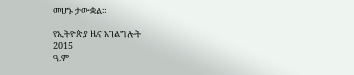መሆኑ ታውቋል።

የኢትዮጵያ ዜና አገልግሎት
2015
ዓ.ም